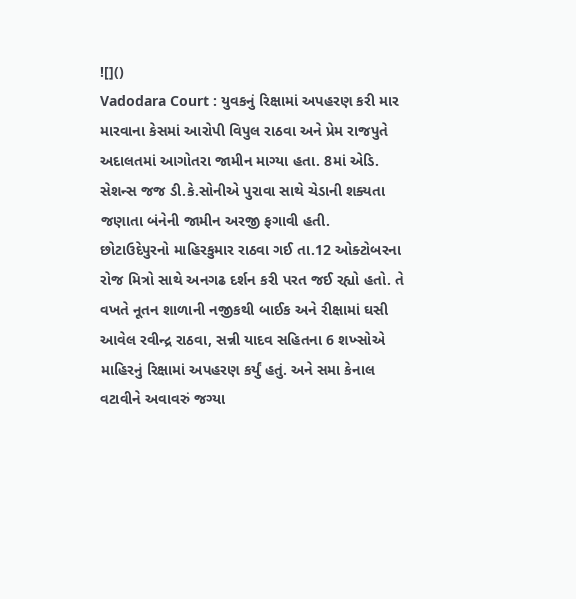![]()
Vadodara Court : યુવકનું રિક્ષામાં અપહરણ કરી માર મારવાના કેસમાં આરોપી વિપુલ રાઠવા અને પ્રેમ રાજપુતે અદાલતમાં આગોતરા જામીન માગ્યા હતા. 8માં એડિ. સેશન્સ જજ ડી.કે.સોનીએ પુરાવા સાથે ચેડાની શક્યતા જણાતા બંનેની જામીન અરજી ફગાવી હતી.
છોટાઉદેપુરનો માહિરકુમાર રાઠવા ગઈ તા.12 ઓક્ટોબરના રોજ મિત્રો સાથે અનગઢ દર્શન કરી પરત જઈ રહ્યો હતો. તે વખતે નૂતન શાળાની નજીકથી બાઈક અને રીક્ષામાં ઘસી આવેલ રવીન્દ્ર રાઠવા, સન્ની યાદવ સહિતના 6 શખ્સોએ માહિરનું રિક્ષામાં અપહરણ કર્યું હતું. અને સમા કેનાલ વટાવીને અવાવરું જગ્યા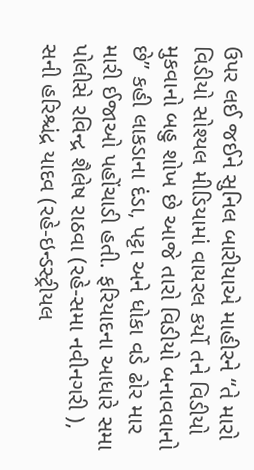ઉપર લઈ જઈને સુનિલ બારીયાએ માહીરને “તે મારો વિડીયો સોશ્યલ મીડિયામાં વાયરલ કર્યો તને વિડીયો મુકવાનો બહુ શોખ છે આજે તારો વિડીયો બનાવવાનો છે” કહી લાકડાના દંડા, પટ્ટા અને ધોકા વડે ઢોર માર મારી ઈજાઓ પહોંચાડી હતી. ફરિયાદના આધારે સમા પોલીસે રવિન્દ્ર શૈલેષ રાઠવા (રહે-સમા નવીનગરી ), સની હરિશ્ચંદ્ર યાદવ (રહે-ઇન્ડસ્ટ્રીયલ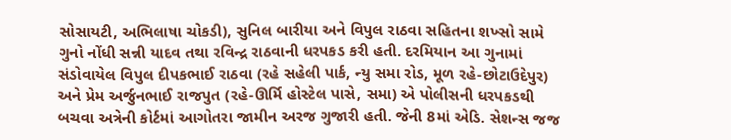સોસાયટી, અભિલાષા ચોકડી), સુનિલ બારીયા અને વિપુલ રાઠવા સહિતના શખ્સો સામે ગુનો નોંધી સન્ની યાદવ તથા રવિન્દ્ર રાઠવાની ધરપકડ કરી હતી. દરમિયાન આ ગુનામાં સંડોવાયેલ વિપુલ દીપકભાઈ રાઠવા (રહે સહેલી પાર્ક, ન્યુ સમા રોડ, મૂળ રહે-છોટાઉદેપુર) અને પ્રેમ અર્જુનભાઈ રાજપુત (રહે-ઊર્મિ હોસ્ટેલ પાસે, સમા) એ પોલીસની ધરપકડથી બચવા અત્રેની કોર્ટમાં આગોતરા જામીન અરજ ગુજારી હતી. જેની 8માં એડિ. સેશન્સ જજ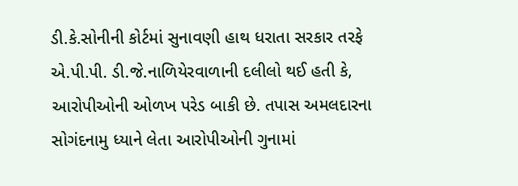ડી.કે.સોનીની કોર્ટમાં સુનાવણી હાથ ધરાતા સરકાર તરફે એ.પી.પી. ડી.જે.નાળિયેરવાળાની દલીલો થઈ હતી કે, આરોપીઓની ઓળખ પરેડ બાકી છે. તપાસ અમલદારના સોગંદનામુ ધ્યાને લેતા આરોપીઓની ગુનામાં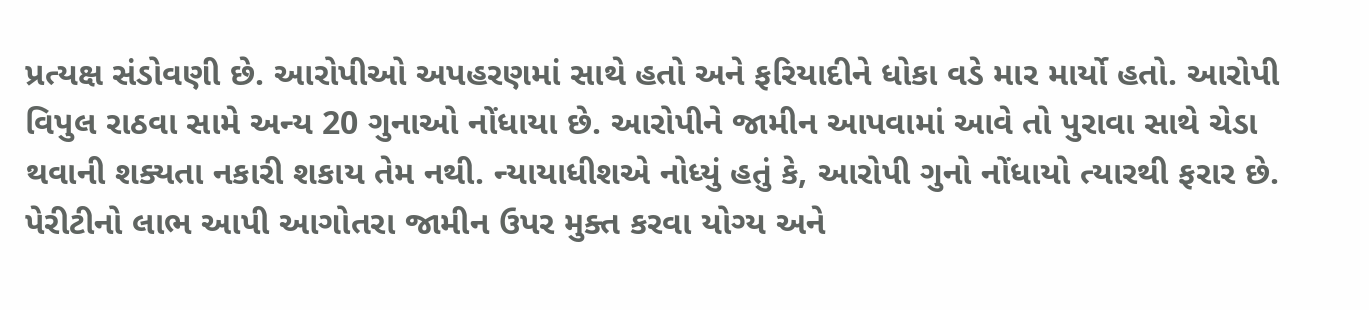પ્રત્યક્ષ સંડોવણી છે. આરોપીઓ અપહરણમાં સાથે હતો અને ફરિયાદીને ધોકા વડે માર માર્યો હતો. આરોપી વિપુલ રાઠવા સામે અન્ય 20 ગુનાઓ નોંધાયા છે. આરોપીને જામીન આપવામાં આવે તો પુરાવા સાથે ચેડા થવાની શક્યતા નકારી શકાય તેમ નથી. ન્યાયાધીશએ નોધ્યું હતું કે, આરોપી ગુનો નોંધાયો ત્યારથી ફરાર છે. પેરીટીનો લાભ આપી આગોતરા જામીન ઉપર મુક્ત કરવા યોગ્ય અને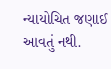ન્યાયોચિત જણાઈ આવતું નથી.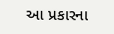આ પ્રકારના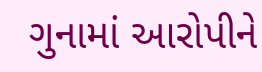ગુનામાં આરોપીને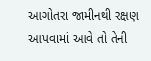આગોતરા જામીનથી રક્ષણ આપવામાં આવે તો તેની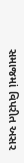સમાજમાં વિપરીત અસર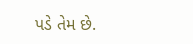પડે તેમ છે.